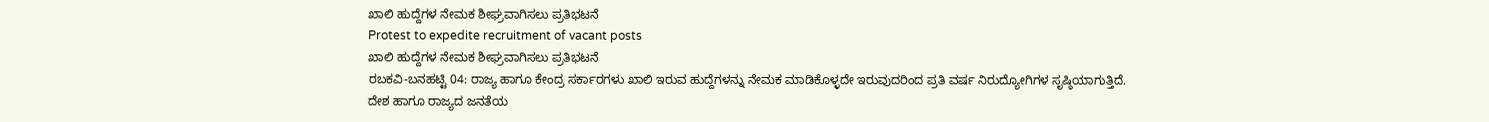ಖಾಲಿ ಹುದ್ದೆಗಳ ನೇಮಕ ಶೀಘ್ರವಾಗಿಸಲು ಪ್ರತಿಭಟನೆ
Protest to expedite recruitment of vacant posts
ಖಾಲಿ ಹುದ್ದೆಗಳ ನೇಮಕ ಶೀಘ್ರವಾಗಿಸಲು ಪ್ರತಿಭಟನೆ
ರಬಕವಿ-ಬನಹಟ್ಟಿ 04: ರಾಜ್ಯ ಹಾಗೂ ಕೇಂದ್ರ ಸರ್ಕಾರಗಳು ಖಾಲಿ ಇರುವ ಹುದ್ದೆಗಳನ್ನು ನೇಮಕ ಮಾಡಿಕೊಳ್ಳದೇ ಇರುವುದರಿಂದ ಪ್ರತಿ ವರ್ಷ ನಿರುದ್ಯೋಗಿಗಳ ಸೃಷ್ಠಿಯಾಗುತ್ತಿದೆ. ದೇಶ ಹಾಗೂ ರಾಜ್ಯದ ಜನತೆಯ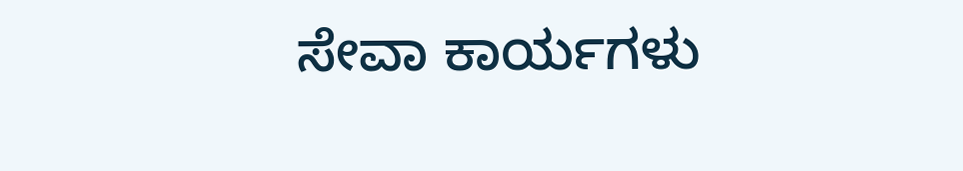ಸೇವಾ ಕಾರ್ಯಗಳು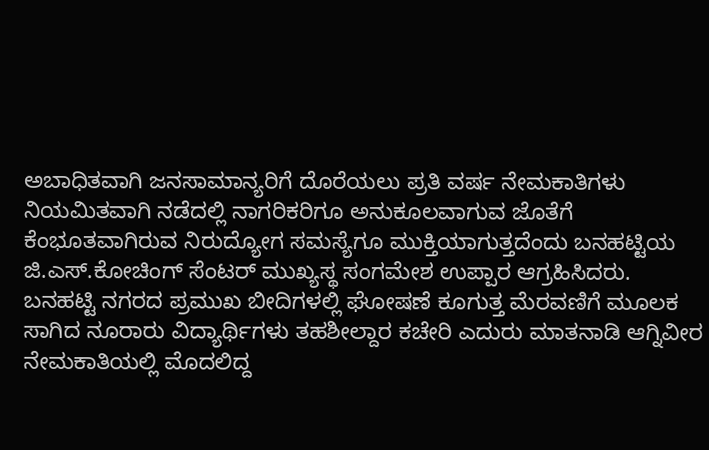ಅಬಾಧಿತವಾಗಿ ಜನಸಾಮಾನ್ಯರಿಗೆ ದೊರೆಯಲು ಪ್ರತಿ ವರ್ಷ ನೇಮಕಾತಿಗಳು ನಿಯಮಿತವಾಗಿ ನಡೆದಲ್ಲಿ ನಾಗರಿಕರಿಗೂ ಅನುಕೂಲವಾಗುವ ಜೊತೆಗೆ ಕೆಂಭೂತವಾಗಿರುವ ನಿರುದ್ಯೋಗ ಸಮಸ್ಯೆಗೂ ಮುಕ್ತಿಯಾಗುತ್ತದೆಂದು ಬನಹಟ್ಟಿಯ ಜಿ.ಎಸ್.ಕೋಚಿಂಗ್ ಸೆಂಟರ್ ಮುಖ್ಯಸ್ಥ ಸಂಗಮೇಶ ಉಪ್ಪಾರ ಆಗ್ರಹಿಸಿದರು.
ಬನಹಟ್ಟಿ ನಗರದ ಪ್ರಮುಖ ಬೀದಿಗಳಲ್ಲಿ ಘೋಷಣೆ ಕೂಗುತ್ತ ಮೆರವಣಿಗೆ ಮೂಲಕ ಸಾಗಿದ ನೂರಾರು ವಿದ್ಯಾರ್ಥಿಗಳು ತಹಶೀಲ್ದಾರ ಕಚೇರಿ ಎದುರು ಮಾತನಾಡಿ ಆಗ್ನಿವೀರ ನೇಮಕಾತಿಯಲ್ಲಿ ಮೊದಲಿದ್ದ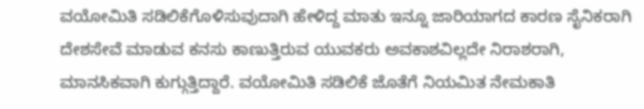ವಯೋಮಿತಿ ಸಡಿಲಿಕೆಗೊಳಿಸುವುದಾಗಿ ಹೇಳಿದ್ದ ಮಾತು ಇನ್ನೂ ಜಾರಿಯಾಗದ ಕಾರಣ ಸೈನಿಕರಾಗಿ ದೇಶಸೇವೆ ಮಾಡುವ ಕನಸು ಕಾಣುತ್ತಿರುವ ಯುವಕರು ಅವಕಾಶವಿಲ್ಲದೇ ನಿರಾಶರಾಗಿ, ಮಾನಸಿಕವಾಗಿ ಕುಗ್ಗುತ್ತಿದ್ದಾರೆ. ವಯೋಮಿತಿ ಸಡಿಲಿಕೆ ಜೊತೆಗೆ ನಿಯಮಿತ ನೇಮಕಾತಿ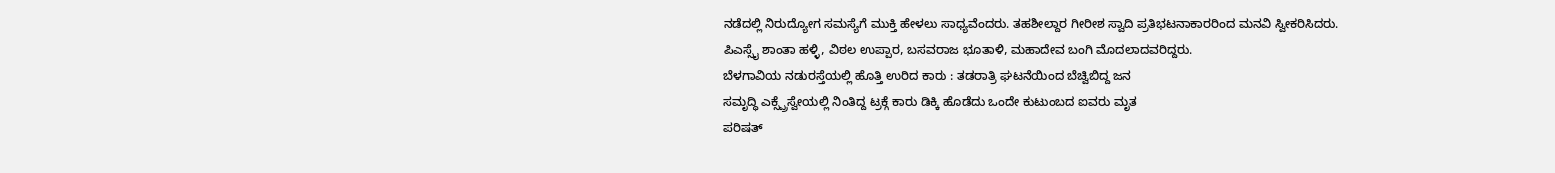ನಡೆದಲ್ಲಿ ನಿರುದ್ಯೋಗ ಸಮಸ್ಯೆಗೆ ಮುಕ್ತಿ ಹೇಳಲು ಸಾಧ್ಯವೆಂದರು. ತಹಶೀಲ್ದಾರ ಗೀರೀಶ ಸ್ವಾದಿ ಪ್ರತಿಭಟನಾಕಾರರಿಂದ ಮನವಿ ಸ್ವೀಕರಿಸಿದರು.
ಪಿಎಸ್ಸೈ ಶಾಂತಾ ಹಳ್ಳಿ, ವಿಠಲ ಉಪ್ಪಾರ, ಬಸವರಾಜ ಭೂತಾಳಿ, ಮಹಾದೇವ ಬಂಗಿ ಮೊದಲಾದವರಿದ್ದರು.
ಬೆಳಗಾವಿಯ ನಡುರಸ್ತೆಯಲ್ಲಿ ಹೊತ್ತಿ ಉರಿದ ಕಾರು : ತಡರಾತ್ರಿ ಘಟನೆಯಿಂದ ಬೆಚ್ವಿಬಿದ್ದ ಜನ
ಸಮೃದ್ಧಿ ಎಕ್ಸ್ಪ್ರೆಸ್ವೇಯಲ್ಲಿ ನಿಂತಿದ್ದ ಟ್ರಕ್ಗೆ ಕಾರು ಡಿಕ್ಕಿ ಹೊಡೆದು ಒಂದೇ ಕುಟುಂಬದ ಐವರು ಮೃತ
ಪರಿಷತ್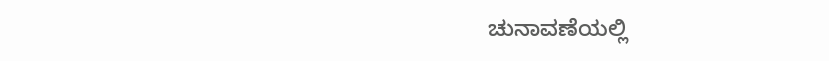ಚುನಾವಣೆಯಲ್ಲಿ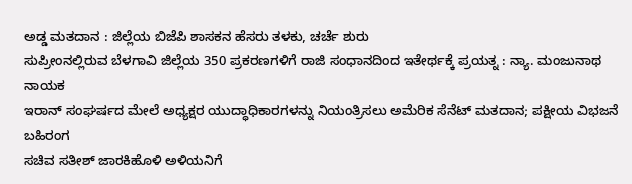ಅಡ್ಡ ಮತದಾನ : ಜಿಲ್ಲೆಯ ಬಿಜೆಪಿ ಶಾಸಕನ ಹೆಸರು ತಳಕು, ಚರ್ಚೆ ಶುರು
ಸುಪ್ರೀಂನಲ್ಲಿರುವ ಬೆಳಗಾವಿ ಜಿಲ್ಲೆಯ 350 ಪ್ರಕರಣಗಳಿಗೆ ರಾಜಿ ಸಂಧಾನದಿಂದ ಇತೇರ್ಥಕ್ಕೆ ಪ್ರಯತ್ನ : ನ್ಯಾ. ಮಂಜುನಾಥ ನಾಯಕ
ಇರಾನ್ ಸಂಘರ್ಷದ ಮೇಲೆ ಅಧ್ಯಕ್ಷರ ಯುದ್ಧಾಧಿಕಾರಗಳನ್ನು ನಿಯಂತ್ರಿಸಲು ಅಮೆರಿಕ ಸೆನೆಟ್ ಮತದಾನ; ಪಕ್ಷೀಯ ವಿಭಜನೆ ಬಹಿರಂಗ
ಸಚಿವ ಸತೀಶ್ ಜಾರಕಿಹೊಳಿ ಅಳಿಯನಿಗೆ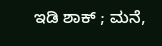ಇಡಿ ಶಾಕ್ ; ಮನೆ,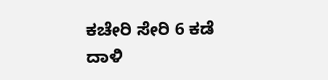ಕಚೇರಿ ಸೇರಿ 6 ಕಡೆ ದಾಳಿ